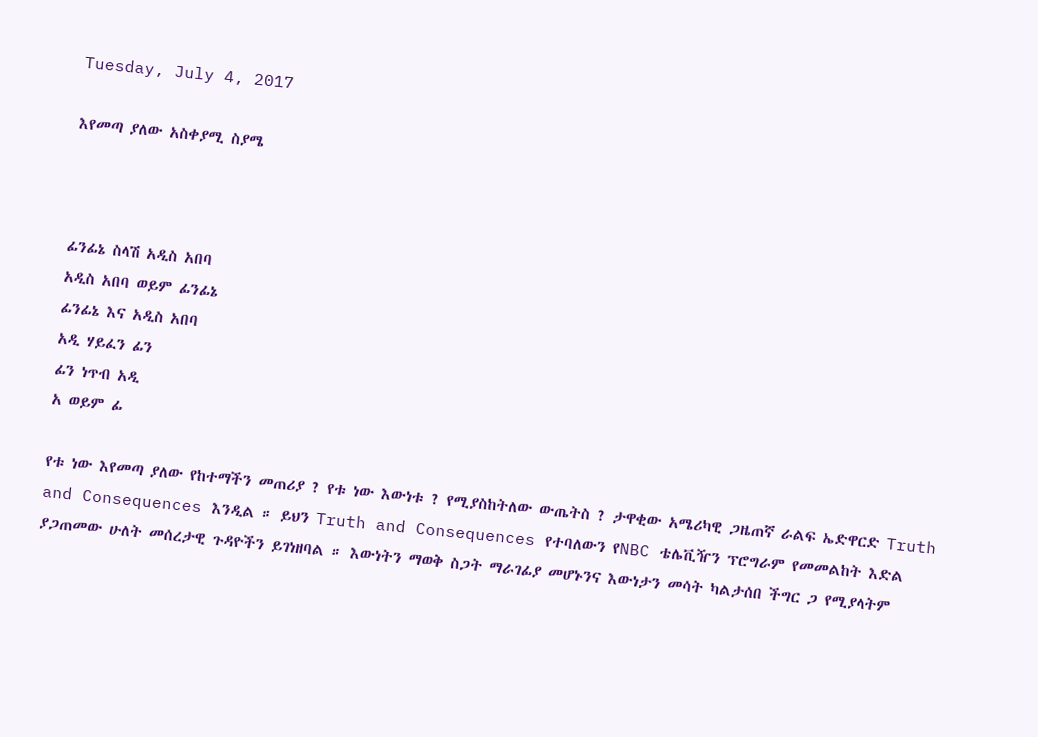Tuesday, July 4, 2017

እየመጣ ያለው አስቀያሚ ስያሜ



ፊንፊኔ ስላሽ አዲስ አበባ
አዲስ አበባ ወይም ፊንፊኔ
ፊንፊኔ እና አዲስ አበባ
አዲ ሃይፈን ፊን
ፊን ነጥብ አዲ
አ ወይም ፊ

የቱ ነው እየመጣ ያለው የከተማችን መጠሪያ ? የቱ ነው እውነቱ ? የሚያስከትለው ውጤትስ ? ታዋቂው አሜሪካዊ ጋዜጠኛ ራልፍ ኤድዋርድ Truth and Consequences እንዲል ። ይህን Truth and Consequences የተባለውን የNBC ቴሌቪዥን ፕሮግራም የመመልከት እድል ያጋጠመው ሁለት መሰረታዊ ጉዳዮችን ይገነዘባል ። እውነትን ማወቅ ስጋት ማራገፊያ መሆኑንና እውነታን መሳት ካልታሰበ ችግር ጋ የሚያላትም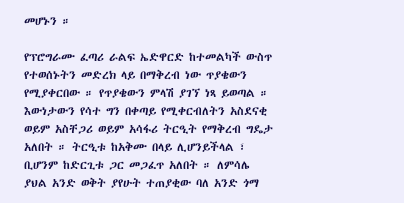መሆኑን ።

የፕሮግራሙ ፈጣሪ ራልፍ ኤድዋርድ ከተመልካች ውስጥ የተወሰኑትን መድረክ ላይ በማቅረብ ነው ጥያቄውን የሚያቀርበው ። የጥያቄውን ምላሽ ያገኘ ነጻ ይወጣል ። እውነታውን የሳተ ግን በቀጣይ የሚቀርብለትን አስደናቂ ወይም አስቸጋሪ ወይም አሳፋሪ ትርዒት የማቅረብ ግዴታ አለበት ። ትርዒቱ ከአቅሙ በላይ ሊሆንይችላል ፣ ቢሆንም ከድርጊቱ ጋር መጋፈጥ አለበት ። ለምሳሌ ያህል አንድ ወቅት ያየሁት ተጠያቂው ባለ አንድ ጎማ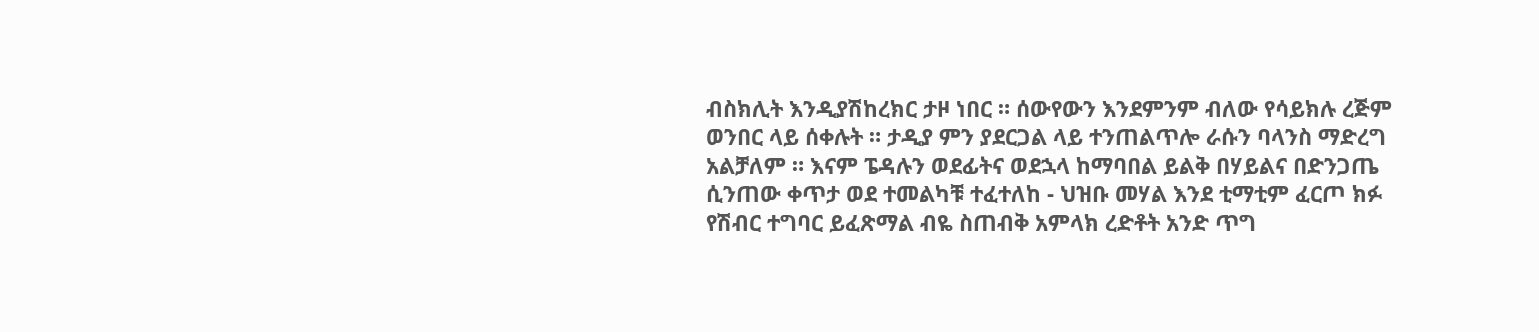ብስክሊት እንዲያሽከረክር ታዞ ነበር ። ሰውየውን እንደምንም ብለው የሳይክሉ ረጅም ወንበር ላይ ሰቀሉት ። ታዲያ ምን ያደርጋል ላይ ተንጠልጥሎ ራሱን ባላንስ ማድረግ አልቻለም ። እናም ፔዳሉን ወደፊትና ወደኋላ ከማባበል ይልቅ በሃይልና በድንጋጤ ሲንጠው ቀጥታ ወደ ተመልካቹ ተፈተለከ - ህዝቡ መሃል እንደ ቲማቲም ፈርጦ ክፉ የሽብር ተግባር ይፈጽማል ብዬ ስጠብቅ አምላክ ረድቶት አንድ ጥግ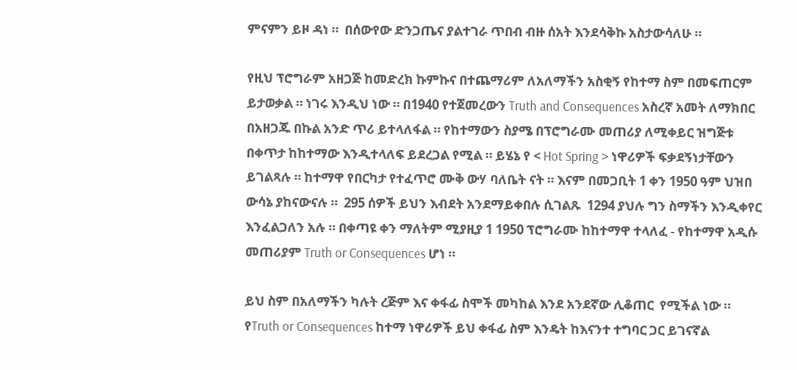ምናምን ይዞ ዳነ ።  በሰውየው ድንጋጤና ያልተገራ ጥበብ ብዙ ሰአት እንደሳቅኩ አስታውሳለሁ ።

የዚህ ፕሮግራም አዘጋጅ ከመድረክ ኩምኩና በተጨማሪም ለአለማችን አስቂኝ የከተማ ስም በመፍጠርም ይታወቃል ። ነገሩ እንዲህ ነው ። በ1940 የተጀመረውን Truth and Consequences አስረኛ አመት ለማክበር በአዘጋጁ በኩል አንድ ጥሪ ይተላለፋል ። የከተማውን ስያሜ በፕሮግራሙ መጠሪያ ለሚቀይር ዝግጅቱ በቀጥታ ከከተማው እንዲተላለፍ ይደረጋል የሚል ። ይሄኔ የ < Hot Spring > ነዋሪዎች ፍቃደኝነታቸውን ይገልጻሉ ። ከተማዋ የበርካታ የተፈጥሮ ሙቅ ውሃ ባለቤት ናት ። እናም በመጋቢት 1 ቀን 1950 ዓም ህዝበ ውሳኔ ያከናውናሉ ።  295 ሰዎች ይህን እብደት አንደማይቀበሉ ሲገልጹ  1294 ያህሉ ግን ስማችን እንዲቀየር እንፈልጋለን አሉ ። በቀጣዩ ቀን ማለትም ሚያዚያ 1 1950 ፕሮግራሙ ከከተማዋ ተላለፈ - የከተማዋ አዲሱ መጠሪያም Truth or Consequences ሆነ ።

ይህ ስም በአለማችን ካሉት ረጅም እና ቀፋፊ ስሞች መካከል እንደ አንደኛው ሊቆጠር  የሚችል ነው ። የTruth or Consequences ከተማ ነዋሪዎች ይህ ቀፋፊ ስም እንዴት ከእናንተ ተግባር ጋር ይገናኛል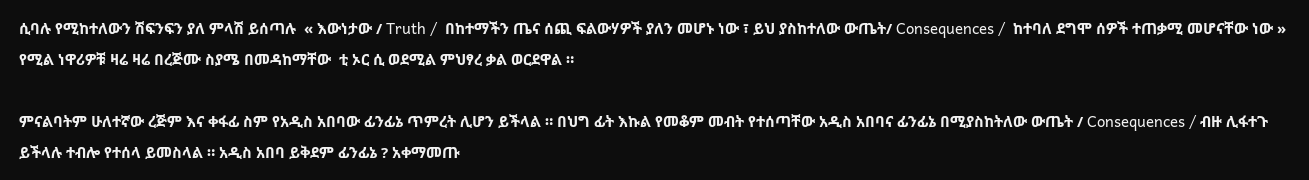ሲባሉ የሚከተለውን ሽፍንፍን ያለ ምላሽ ይሰጣሉ  « እውነታው / Truth /  በከተማችን ጤና ሰጪ ፍልውሃዎች ያለን መሆኑ ነው ፣ ይህ ያስከተለው ውጤት/ Consequences /  ከተባለ ደግሞ ሰዎች ተጠቃሚ መሆናቸው ነው » የሚል ነዋሪዎቹ ዛሬ ዛሬ በረጅሙ ስያሜ በመዳከማቸው  ቲ ኦር ሲ ወደሚል ምህፃረ ቃል ወርደዋል ።

ምናልባትም ሁለተኛው ረጅም እና ቀፋፊ ስም የአዲስ አበባው ፊንፊኔ ጥምረት ሊሆን ይችላል ። በህግ ፊት እኩል የመቆም መብት የተሰጣቸው አዲስ አበባና ፊንፊኔ በሚያስከትለው ውጤት / Consequences / ብዙ ሊፋተጉ ይችላሉ ተብሎ የተሰላ ይመስላል ። አዲስ አበባ ይቅደም ፊንፊኔ ? አቀማመጡ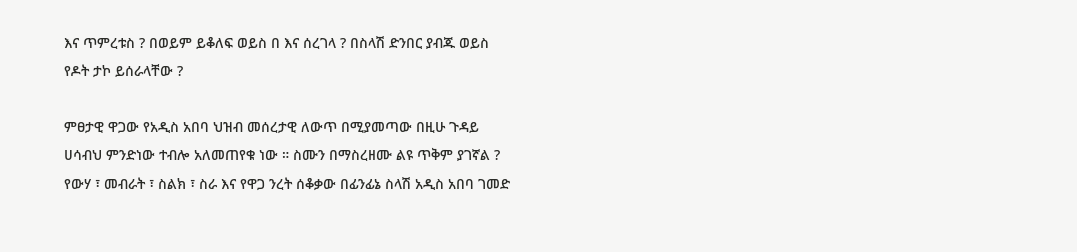እና ጥምረቱስ ? በወይም ይቆለፍ ወይስ በ እና ሰረገላ ? በስላሽ ድንበር ያብጁ ወይስ  የዶት ታኮ ይሰራላቸው ?

ምፀታዊ ዋጋው የአዲስ አበባ ህዝብ መሰረታዊ ለውጥ በሚያመጣው በዚሁ ጉዳይ ሀሳብህ ምንድነው ተብሎ አለመጠየቁ ነው ። ስሙን በማስረዘሙ ልዩ ጥቅም ያገኛል ? የውሃ ፣ መብራት ፣ ስልክ ፣ ስራ እና የዋጋ ንረት ሰቆቃው በፊንፊኔ ስላሽ አዲስ አበባ ገመድ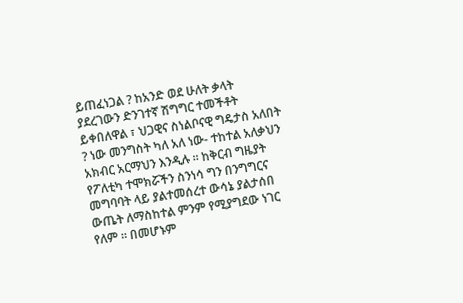ይጠፈነጋል ? ከአንድ ወደ ሁለት ቃላት ያደረገውን ድንገተኛ ሽግግር ተመችቶት ይቀበለዋል ፣ ህጋዊና ስነልቦናዊ ግዴታስ አለበት ? ነው መንግስት ካለ አለ ነው- ተከተል አለቃህን አክብር አርማህን እንዲሉ ። ከቅርብ ግዜያት የፖለቲካ ተሞክሯችን ስንነሳ ግን በንግግርና መግባባት ላይ ያልተመሰረተ ውሳኔ ያልታሰበ ውጤት ለማስከተል ምንም የሚያግደው ነገር የለም ። በመሆኑም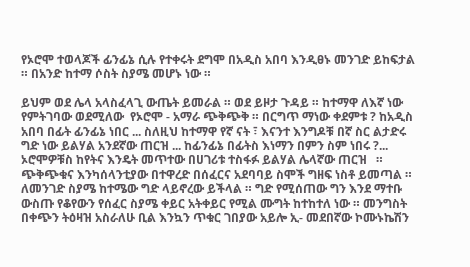የኦሮሞ ተወላጆች ፊንፊኔ ሲሉ የተቀሩት ደግሞ በአዲስ አበባ እንዲፀኑ መንገድ ይከፍታል  ። በአንድ ከተማ ሶስት ስያሜ መሆኑ ነው ።

ይህም ወደ ሌላ አላስፈላጊ ውጤት ይመራል ። ወደ ይዞታ ጉዳይ ። ከተማዋ ለእኛ ነው የምትገባው ወደሚለው  የኦሮሞ - አማራ ጭቅጭቅ ። በርግጥ ማነው ቀደምቱ ? ከአዲስ አበባ በፊት ፊንፊኔ ነበር ... ስለዚህ ከተማዋ የኛ ናት ፣ እናንተ እንግዶቹ በኛ ስር ልታድሩ ግድ ነው ይልሃል አንደኛው ጠርዝ ... ከፊንፊኔ በፊትስ እነማን በምን ስም ነበሩ ?... ኦሮሞዎቹስ ከየትና እንዴት መጥተው በሀገሪቱ ተስፋፉ ይልሃል ሌላኛው ጠርዝ   ። ጭቅጭቁና እንካሰላንቲያው በተዋረድ በሰፈርና አደባባይ ስሞች ግዘፍ ነስቶ ይመጣል ። ለመንገድ ስያሜ ከተሜው ግድ ላይኖረው ይችላል ። ግድ የሚሰጠው ግን እንደ ማተቡ ውስጡ የቆየውን የሰፈር ስያሜ ቀይር አትቀይር የሚል ሙግት ከተከተለ ነው ። መንግስት በቀጭን ትዕዛዝ አስራለሁ ቢል እንኳን ጥቁር ገበያው አይሎ ኢ- መደበኛው ኮሙኑኬሽን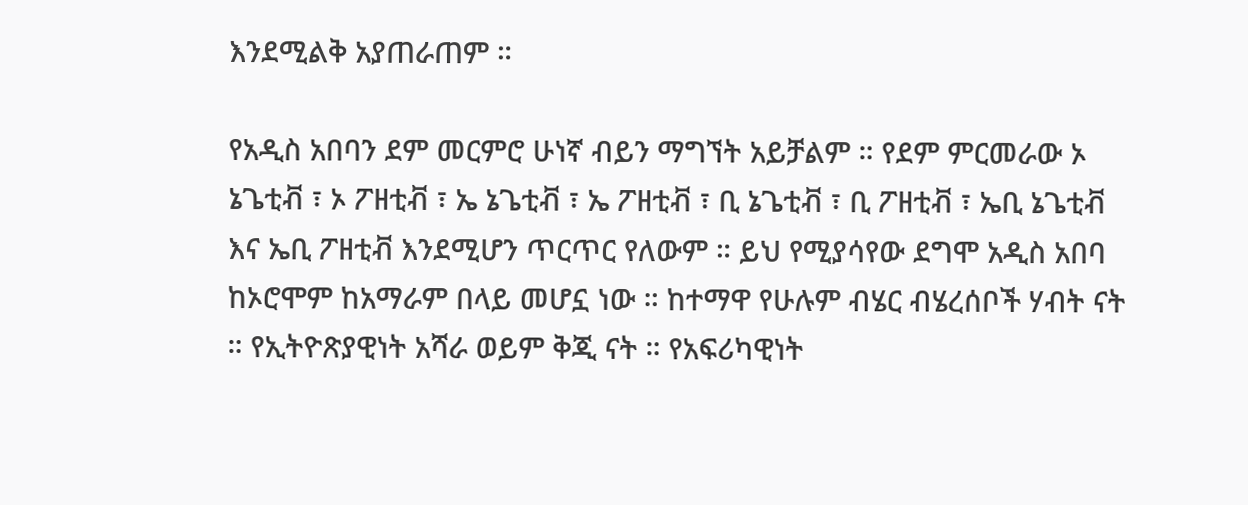እንደሚልቅ አያጠራጠም ።

የአዲስ አበባን ደም መርምሮ ሁነኛ ብይን ማግኘት አይቻልም ። የደም ምርመራው ኦ ኔጌቲቭ ፣ ኦ ፖዘቲቭ ፣ ኤ ኔጌቲቭ ፣ ኤ ፖዘቲቭ ፣ ቢ ኔጌቲቭ ፣ ቢ ፖዘቲቭ ፣ ኤቢ ኔጌቲቭ እና ኤቢ ፖዘቲቭ እንደሚሆን ጥርጥር የለውም ። ይህ የሚያሳየው ደግሞ አዲስ አበባ ከኦሮሞም ከአማራም በላይ መሆኗ ነው ። ከተማዋ የሁሉም ብሄር ብሄረሰቦች ሃብት ናት ። የኢትዮጽያዊነት አሻራ ወይም ቅጂ ናት ። የአፍሪካዊነት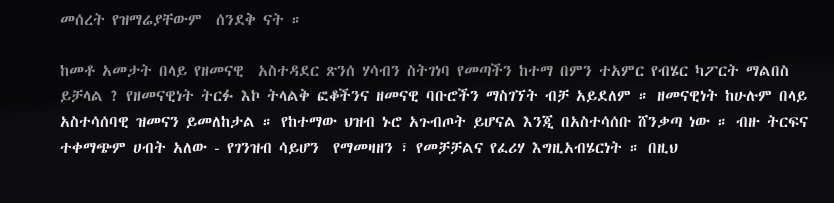መሰረት የዝማሬያቸውም  ሰንደቅ ናት ።

ከመቶ አመታት በላይ የዘመናዊ  አስተዳደር ጽንሰ ሃሳብን ስትገነባ የመጣችን ከተማ በምን ተአምር የብሄር ካፖርት ማልበስ ይቻላል ? የዘመናዊነት ትርፉ እኮ ትላልቅ ፎቆችንና ዘመናዊ ባቡሮችን ማስገኘት ብቻ አይደለም ። ዘመናዊነት ከሁሉም በላይ አስተሳሰባዊ ዝመናን ይመለከታል ። የከተማው ህዝብ ኑሮ አጉብጦት ይሆናል እንጂ በአስተሳሰቡ ሸንቃጣ ነው ። ብዙ ትርፍና ተቀማጭም ሀብት አለው - የገንዝብ ሳይሆን  የማመዛዘን ፣ የመቻቻልና የፈሪሃ እግዚአብሄርነት ። በዚህ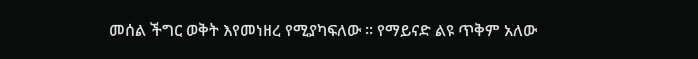መሰል ችግር ወቅት እየመነዘረ የሚያካፍለው ። የማይናድ ልዩ ጥቅም አለው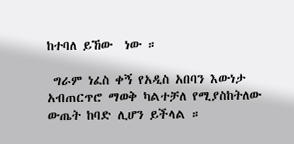ከተባለ ይኸው  ነው ።

 ግራም ነፈስ ቀኝ የአዲስ አበባን እውነታ አብጠርጥሮ ማወቅ ካልተቻለ የሚያስከትለው ውጤት ከባድ ሊሆን ይችላል ።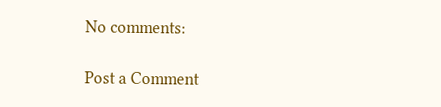No comments:

Post a Comment